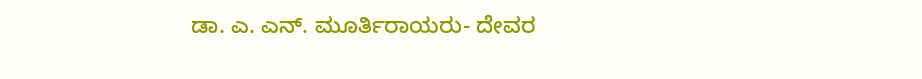ಡಾ. ಎ. ಎನ್. ಮೂರ್ತಿರಾಯರು- ದೇವರ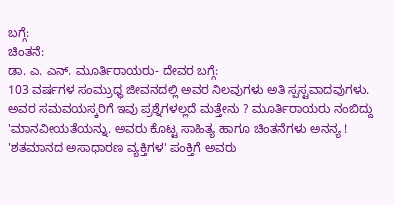ಬಗ್ಗೆ:
ಚಿಂತನೆ:
ಡಾ. ಎ. ಎನ್. ಮೂರ್ತಿರಾಯರು- ದೇವರ ಬಗ್ಗೆ:
103 ವರ್ಷಗಳ ಸಂಮ್ರುಧ್ಧ ಜೀವನದಲ್ಲಿ ಅವರ ನಿಲವುಗಳು ಅತಿ ಸ್ಪಸ್ಟವಾದವುಗಳು. ಅವರ ಸಮವಯಸ್ಕರಿಗೆ ಇವು ಪ್ರಶ್ನೆಗಳಲ್ಲದೆ ಮತ್ತೇನು ? ಮೂರ್ತಿರಾಯರು ನಂಬಿದ್ದು 'ಮಾನವೀಯತೆಯನ್ನು. ಅವರು ಕೊಟ್ಟ ಸಾಹಿತ್ಯ ಹಾಗೂ ಚಿಂತನೆಗಳು ಅನನ್ಯ ! 'ಶತಮಾನದ ಅಸಾಧಾರಣ ವ್ಯಕ್ತಿಗಳ' ಪಂಕ್ತಿಗೆ ಅವರು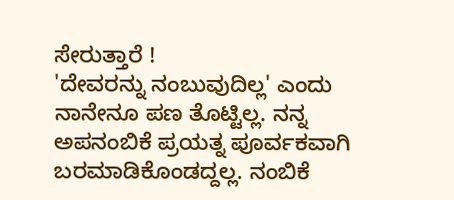ಸೇರುತ್ತಾರೆ !
'ದೇವರನ್ನು ನಂಬುವುದಿಲ್ಲ' ಎಂದು ನಾನೇನೂ ಪಣ ತೊಟ್ಟಿಲ್ಲ. ನನ್ನ ಅಪನಂಬಿಕೆ ಪ್ರಯತ್ನ ಪೂರ್ವಕವಾಗಿ ಬರಮಾಡಿಕೊಂಡದ್ದಲ್ಲ. ನಂಬಿಕೆ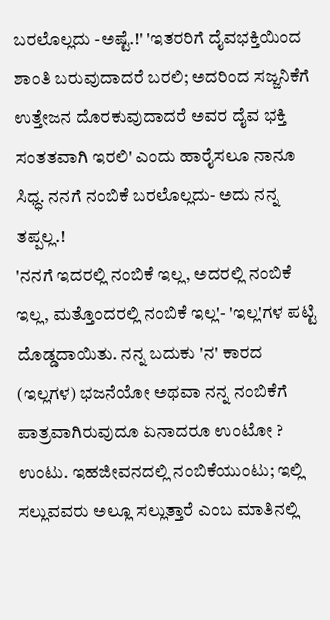ಬರಲೊಲ್ಲದು -ಅಷ್ಟೆ.!' 'ಇತರರಿಗೆ ದೈವಭಕ್ತಿಯಿಂದ ಶಾಂತಿ ಬರುವುದಾದರೆ ಬರಲಿ; ಅದರಿಂದ ಸಜ್ಜನಿಕೆಗೆ ಉತ್ತೇಜನ ದೊರಕುವುದಾದರೆ ಅವರ ದೈವ ಭಕ್ತಿ ಸಂತತವಾಗಿ ಇರಲಿ' ಎಂದು ಹಾರೈಸಲೂ ನಾನೂ ಸಿಧ್ಧ. ನನಗೆ ನಂಬಿಕೆ ಬರಲೊಲ್ಲದು- ಅದು ನನ್ನ ತಪ್ಪಲ್ಲ.!
'ನನಗೆ ಇದರಲ್ಲಿ ನಂಬಿಕೆ ಇಲ್ಲ, ಅದರಲ್ಲಿ ನಂಬಿಕೆ ಇಲ್ಲ, ಮತ್ತೊಂದರಲ್ಲಿ ನಂಬಿಕೆ ಇಲ್ಲ'- 'ಇಲ್ಲ'ಗಳ ಪಟ್ಟಿ ದೊಡ್ಡದಾಯಿತು. ನನ್ನ ಬದುಕು 'ನ' ಕಾರದ
(ಇಲ್ಲಗಳ) ಭಜನೆಯೋ ಅಥವಾ ನನ್ನ ನಂಬಿಕೆಗೆ ಪಾತ್ರವಾಗಿರುವುದೂ ಏನಾದರೂ ಉಂಟೋ ? ಉಂಟು. ಇಹಜೀವನದಲ್ಲಿ ನಂಬಿಕೆಯುಂಟು; ಇಲ್ಲಿ ಸಲ್ಲುವವರು ಅಲ್ಲೂ ಸಲ್ಲುತ್ತಾರೆ ಎಂಬ ಮಾತಿನಲ್ಲಿ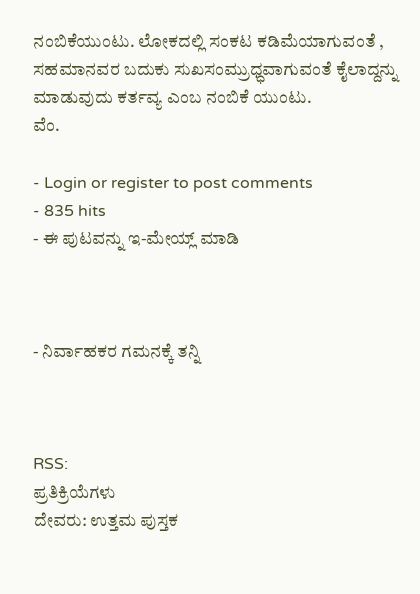ನಂಬಿಕೆಯುಂಟು. ಲೋಕದಲ್ಲಿ ಸಂಕಟ ಕಡಿಮೆಯಾಗುವಂತೆ , ಸಹಮಾನವರ ಬದುಕು ಸುಖಸಂಮ್ರುಧ್ಧವಾಗುವಂತೆ ಕೈಲಾದ್ದನ್ನು ಮಾಡುವುದು ಕರ್ತವ್ಯ ಎಂಬ ನಂಬಿಕೆ ಯುಂಟು.
ವೆಂ.

- Login or register to post comments
- 835 hits
- ಈ ಪುಟವನ್ನು ಇ-ಮೇಯ್ಲ್ ಮಾಡಿ



- ನಿರ್ವಾಹಕರ ಗಮನಕ್ಕೆ ತನ್ನಿ



RSS:
ಪ್ರತಿಕ್ರಿಯೆಗಳು
ದೇವರು: ಉತ್ತಮ ಪುಸ್ತಕ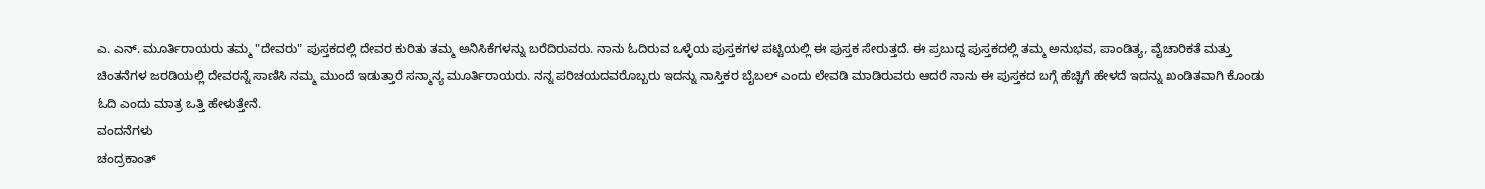ಎ. ಎನ್. ಮೂರ್ತಿರಾಯರು ತಮ್ಮ "ದೇವರು" ಪುಸ್ತಕದಲ್ಲಿ ದೇವರ ಕುರಿತು ತಮ್ಮ ಅನಿಸಿಕೆಗಳನ್ನು ಬರೆದಿರುವರು. ನಾನು ಓದಿರುವ ಒಳ್ಳೆಯ ಪುಸ್ತಕಗಳ ಪಟ್ಟಿಯಲ್ಲಿ ಈ ಪುಸ್ತಕ ಸೇರುತ್ತದೆ. ಈ ಪ್ರಬುದ್ದ ಪುಸ್ತಕದಲ್ಲಿ ತಮ್ಮ ಅನುಭವ, ಪಾಂಡಿತ್ಯ, ವೈಚಾರಿಕತೆ ಮತ್ತು ಚಿಂತನೆಗಳ ಜರಡಿಯಲ್ಲಿ ದೇವರನ್ನೆ ಸಾಣಿಸಿ ನಮ್ಮ ಮುಂದೆ ಇಡುತ್ತಾರೆ ಸನ್ಮಾನ್ಯ ಮೂರ್ತಿರಾಯರು. ನನ್ನ ಪರಿಚಯದವರೊಬ್ಬರು ಇದನ್ನು ನಾಸ್ತಿಕರ ಬೈಬಲ್ ಎಂದು ಲೇವಡಿ ಮಾಡಿರುವರು ಆದರೆ ನಾನು ಈ ಪುಸ್ತಕದ ಬಗ್ಗೆ ಹೆಚ್ಚಿಗೆ ಹೇಳದೆ ಇದನ್ನು ಖಂಡಿತವಾಗಿ ಕೊಂಡು ಓದಿ ಎಂದು ಮಾತ್ರ ಒತ್ತಿ ಹೇಳುತ್ತೇನೆ.
ವಂದನೆಗಳು
ಚಂದ್ರಕಾಂತ್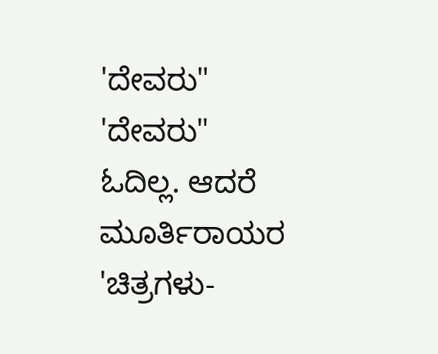'ದೇವರು"
'ದೇವರು" ಓದಿಲ್ಲ. ಆದರೆ ಮೂರ್ತಿರಾಯರ 'ಚಿತ್ರಗಳು-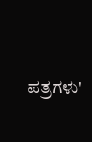ಪತ್ರಗಳು'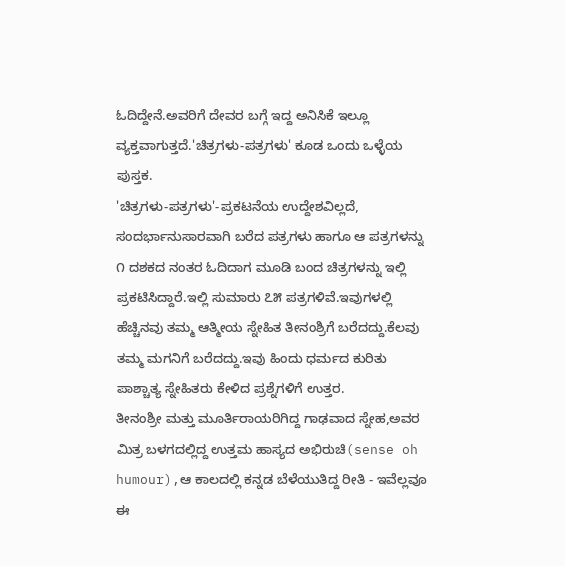ಓದಿದ್ದೇನೆ.ಅವರಿಗೆ ದೇವರ ಬಗ್ಗೆ ಇದ್ದ ಅನಿಸಿಕೆ ಇಲ್ಲೂ ವ್ಯಕ್ತವಾಗುತ್ತದೆ.'ಚಿತ್ರಗಳು-ಪತ್ರಗಳು' ಕೂಡ ಒಂದು ಒಳ್ಳೆಯ ಪುಸ್ತಕ.
'ಚಿತ್ರಗಳು-ಪತ್ರಗಳು'-ಪ್ರಕಟನೆಯ ಉದ್ದೇಶವಿಲ್ಲದೆ, ಸಂದರ್ಭಾನುಸಾರವಾಗಿ ಬರೆದ ಪತ್ರಗಳು ಹಾಗೂ ಆ ಪತ್ರಗಳನ್ನು ೧ ದಶಕದ ನಂತರ ಓದಿದಾಗ ಮೂಡಿ ಬಂದ ಚಿತ್ರಗಳನ್ನು ಇಲ್ಲಿ ಪ್ರಕಟಿಸಿದ್ದಾರೆ.ಇಲ್ಲಿ ಸುಮಾರು ೭೫ ಪತ್ರಗಳಿವೆ.ಇವುಗಳಲ್ಲಿ ಹೆಚ್ಚಿನವು ತಮ್ಮ ಆತ್ಮೀಯ ಸ್ನೇಹಿತ ತೀನಂಶ್ರಿಗೆ ಬರೆದದ್ದು.ಕೆಲವು ತಮ್ಮ ಮಗನಿಗೆ ಬರೆದದ್ದು.ಇವು ಹಿಂದು ಧರ್ಮದ ಕುರಿತು ಪಾಶ್ಚಾತ್ಯ ಸ್ನೇಹಿತರು ಕೇಳಿದ ಪ್ರಶ್ನೆಗಳಿಗೆ ಉತ್ತರ.
ತೀನಂಶ್ರೀ ಮತ್ತು ಮೂರ್ತಿರಾಯರಿಗಿದ್ದ ಗಾಢವಾದ ಸ್ನೇಹ,ಅವರ ಮಿತ್ರ ಬಳಗದಲ್ಲಿದ್ದ ಉತ್ತಮ ಹಾಸ್ಯದ ಅಭಿರುಚಿ(sense oh humour),ಆ ಕಾಲದಲ್ಲಿ ಕನ್ನಡ ಬೆಳೆಯುತಿದ್ದ ರೀತಿ - ಇವೆಲ್ಲವೂ ಈ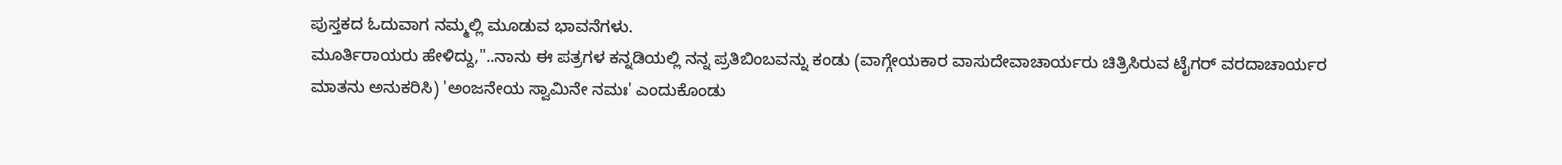ಪುಸ್ತಕದ ಓದುವಾಗ ನಮ್ಮಲ್ಲಿ ಮೂಡುವ ಭಾವನೆಗಳು.
ಮೂರ್ತಿರಾಯರು ಹೇಳಿದ್ದು,"..ನಾನು ಈ ಪತ್ರಗಳ ಕನ್ನಡಿಯಲ್ಲಿ ನನ್ನ ಪ್ರತಿಬಿಂಬವನ್ನು ಕಂಡು (ವಾಗ್ಗೇಯಕಾರ ವಾಸುದೇವಾಚಾರ್ಯರು ಚಿತ್ರಿಸಿರುವ ಟೈಗರ್ ವರದಾಚಾರ್ಯರ ಮಾತನು ಅನುಕರಿಸಿ) 'ಅಂಜನೇಯ ಸ್ವಾಮಿನೇ ನಮಃ' ಎಂದುಕೊಂಡು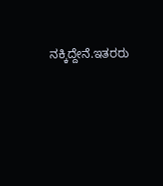ನಕ್ಕಿದ್ದೇನೆ.ಇತರರು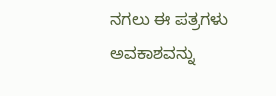ನಗಲು ಈ ಪತ್ರಗಳು ಅವಕಾಶವನ್ನು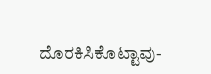ದೊರಕಿಸಿಕೊಟ್ಟಾವು-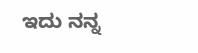ಇದು ನನ್ನ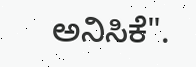ಅನಿಸಿಕೆ".